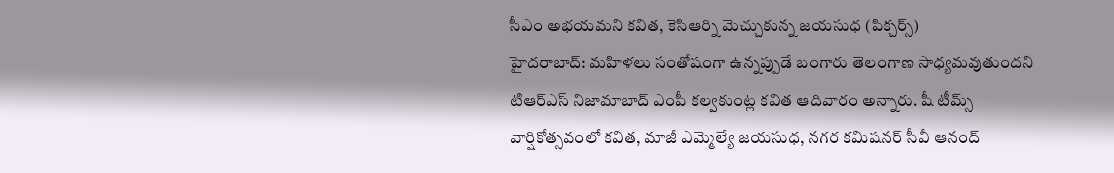సీఎం అభయమని కవిత, కెసిఆర్ని మెచ్చుకున్న జయసుధ (పిక్చర్స్)
హైదరాబాద్: మహిళలు సంతోషంగా ఉన్నప్పుడే బంగారు తెలంగాణ సాధ్యమవుతుందని టిఆర్ఎస్ నిజామాబాద్ ఎంపీ కల్వకుంట్ల కవిత ఆదివారం అన్నారు. షీ టీమ్స్ వార్షికోత్సవంలో కవిత, మాజీ ఎమ్మెల్యే జయసుధ, నగర కమిషనర్ సీవీ ఆనంద్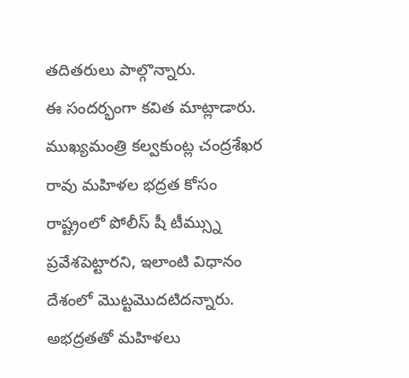తదితరులు పాల్గొన్నారు.
ఈ సందర్భంగా కవిత మాట్లాడారు. ముఖ్యమంత్రి కల్వకుంట్ల చంద్రశేఖర రావు మహిళల భద్రత కోసం రాష్ట్రంలో పోలీస్ షీ టీమ్స్ను ప్రవేశపెట్టారని, ఇలాంటి విధానం దేశంలో మొట్టమొదటిదన్నారు. అభద్రతతో మహిళలు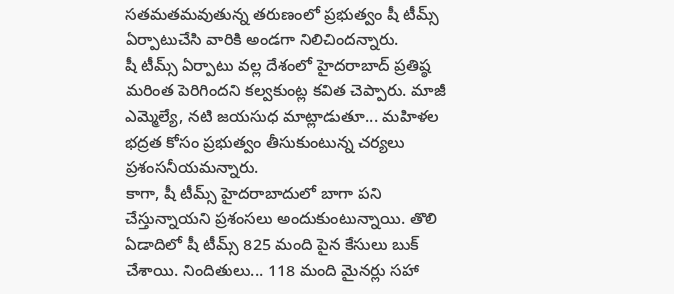సతమతమవుతున్న తరుణంలో ప్రభుత్వం షీ టీమ్స్ ఏర్పాటుచేసి వారికి అండగా నిలిచిందన్నారు.
షీ టీమ్స్ ఏర్పాటు వల్ల దేశంలో హైదరాబాద్ ప్రతిష్ఠ మరింత పెరిగిందని కల్వకుంట్ల కవిత చెప్పారు. మాజీ ఎమ్మెల్యే, నటి జయసుధ మాట్లాడుతూ... మహిళల భద్రత కోసం ప్రభుత్వం తీసుకుంటున్న చర్యలు ప్రశంసనీయమన్నారు.
కాగా, షీ టీమ్స్ హైదరాబాదులో బాగా పని చేస్తున్నాయని ప్రశంసలు అందుకుంటున్నాయి. తొలి ఏడాదిలో షీ టీమ్స్ 825 మంది పైన కేసులు బుక్ చేశాయి. నిందితులు... 118 మంది మైనర్లు సహా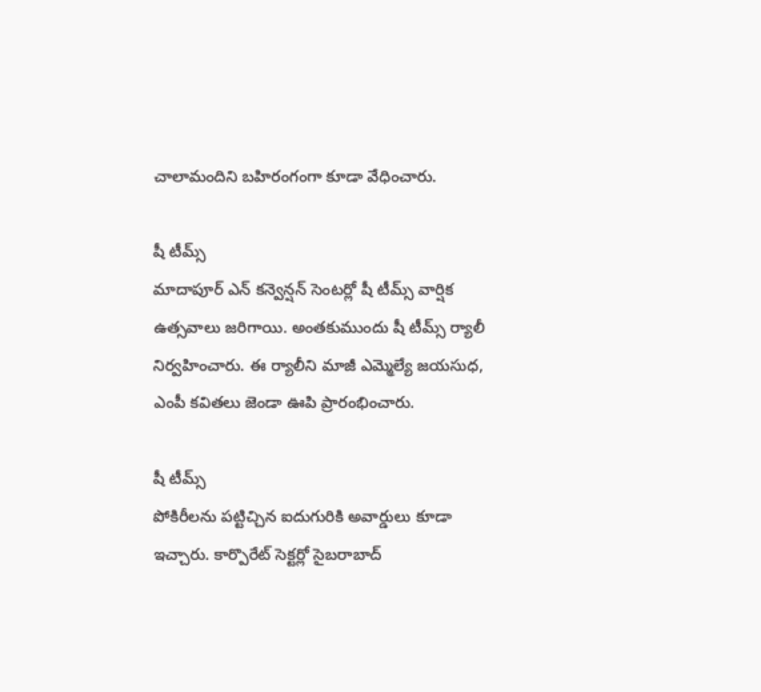చాలామందిని బహిరంగంగా కూడా వేధించారు.

షీ టీమ్స్
మాదాపూర్ ఎన్ కన్వెన్షన్ సెంటర్లో షీ టీమ్స్ వార్షిక ఉత్సవాలు జరిగాయి. అంతకుముందు షీ టీమ్స్ ర్యాలీ నిర్వహించారు. ఈ ర్యాలీని మాజీ ఎమ్మెల్యే జయసుధ, ఎంపీ కవితలు జెండా ఊపి ప్రారంభించారు.

షీ టీమ్స్
పోకిరీలను పట్టిచ్చిన ఐదుగురికి అవార్డులు కూడా ఇచ్చారు. కార్పొరేట్ సెక్టర్లో సైబరాబాద్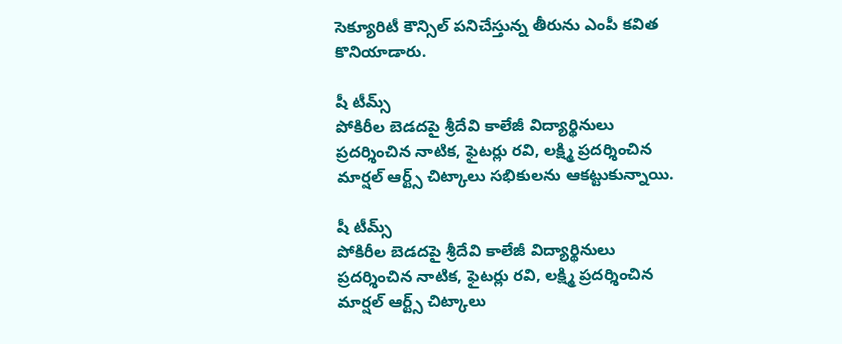సెక్యూరిటీ కౌన్సిల్ పనిచేస్తున్న తీరును ఎంపీ కవిత కొనియాడారు.

షీ టీమ్స్
పోకిరీల బెడదపై శ్రీదేవి కాలేజీ విద్యార్థినులు ప్రదర్శించిన నాటిక, ఫైటర్లు రవి, లక్ష్మి ప్రదర్శించిన మార్షల్ ఆర్ట్స్ చిట్కాలు సభికులను ఆకట్టుకున్నాయి.

షీ టీమ్స్
పోకిరీల బెడదపై శ్రీదేవి కాలేజీ విద్యార్థినులు ప్రదర్శించిన నాటిక, ఫైటర్లు రవి, లక్ష్మి ప్రదర్శించిన మార్షల్ ఆర్ట్స్ చిట్కాలు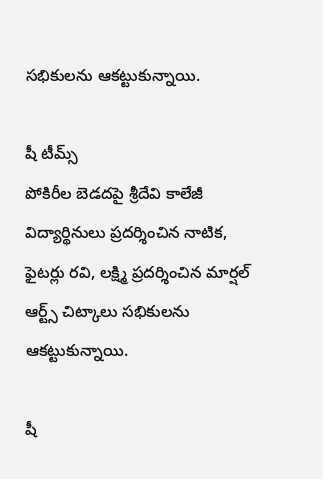సభికులను ఆకట్టుకున్నాయి.

షీ టీమ్స్
పోకిరీల బెడదపై శ్రీదేవి కాలేజీ విద్యార్థినులు ప్రదర్శించిన నాటిక, ఫైటర్లు రవి, లక్ష్మి ప్రదర్శించిన మార్షల్ ఆర్ట్స్ చిట్కాలు సభికులను ఆకట్టుకున్నాయి.

షీ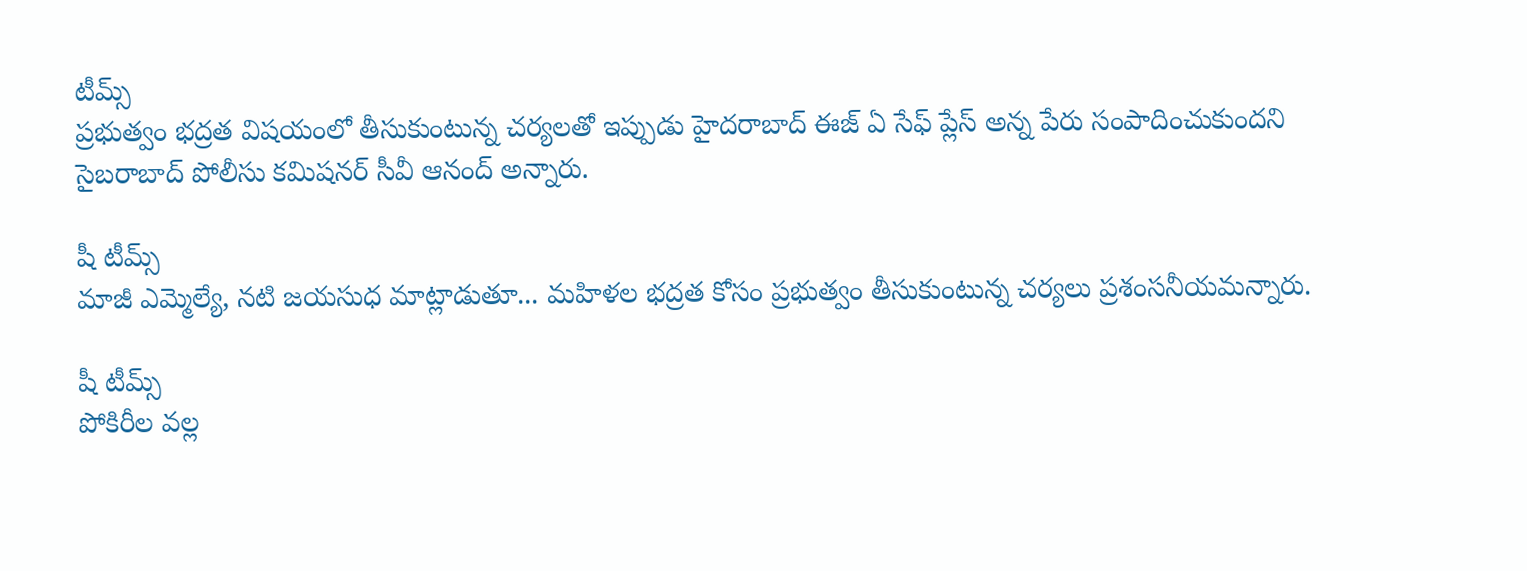టీమ్స్
ప్రభుత్వం భద్రత విషయంలో తీసుకుంటున్న చర్యలతో ఇప్పుడు హైదరాబాద్ ఈజ్ ఏ సేఫ్ ప్లేస్ అన్న పేరు సంపాదించుకుందని సైబరాబాద్ పోలీసు కమిషనర్ సీవీ ఆనంద్ అన్నారు.

షీ టీమ్స్
మాజీ ఎమ్మెల్యే, నటి జయసుధ మాట్లాడుతూ... మహిళల భద్రత కోసం ప్రభుత్వం తీసుకుంటున్న చర్యలు ప్రశంసనీయమన్నారు.

షీ టీమ్స్
పోకిరీల వల్ల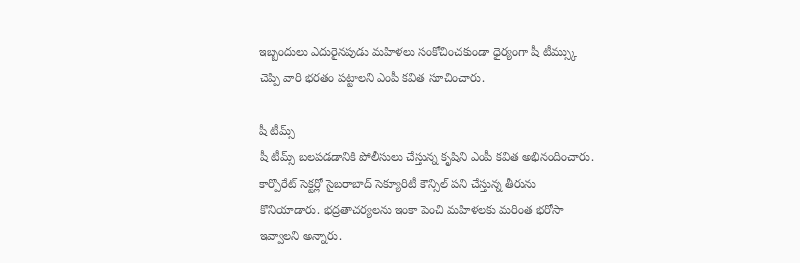ఇబ్బందులు ఎదురైనపుడు మహిళలు సంకోచించకుండా ధైర్యంగా షీ టీమ్స్కు చెప్పి వారి భరతం పట్టాలని ఎంపీ కవిత సూచించారు.

షీ టీమ్స్
షీ టీమ్స్ బలపడడానికి పోలీసులు చేస్తున్న కృషిని ఎంపీ కవిత అభినందించారు. కార్పొరేట్ సెక్టర్లో సైబరాబాద్ సెక్యూరిటీ కౌన్సిల్ పని చేస్తున్న తీరును కొనియాడారు. భద్రతాచర్యలను ఇంకా పెంచి మహిళలకు మరింత భరోసా ఇవ్వాలని అన్నారు.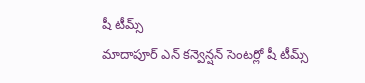షీ టీమ్స్
మాదాపూర్ ఎన్ కన్వెన్షన్ సెంటర్లో షీ టీమ్స్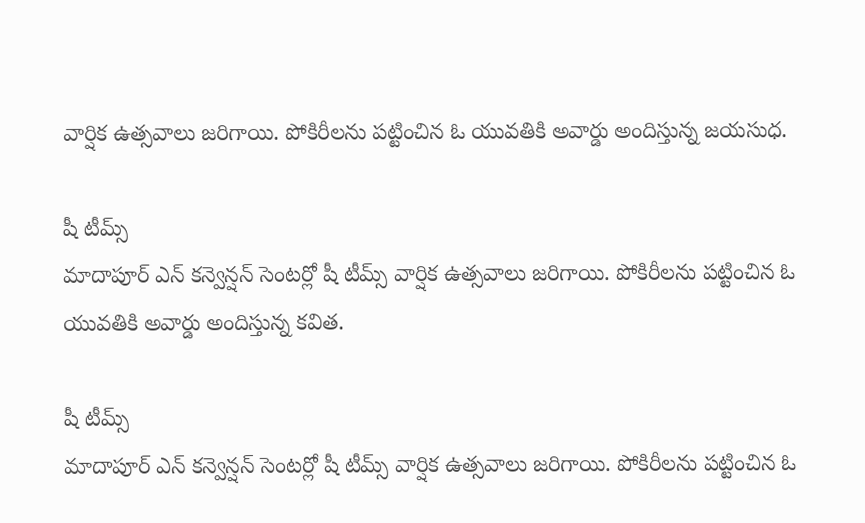వార్షిక ఉత్సవాలు జరిగాయి. పోకిరీలను పట్టించిన ఓ యువతికి అవార్డు అందిస్తున్న జయసుధ.

షీ టీమ్స్
మాదాపూర్ ఎన్ కన్వెన్షన్ సెంటర్లో షీ టీమ్స్ వార్షిక ఉత్సవాలు జరిగాయి. పోకిరీలను పట్టించిన ఓ యువతికి అవార్డు అందిస్తున్న కవిత.

షీ టీమ్స్
మాదాపూర్ ఎన్ కన్వెన్షన్ సెంటర్లో షీ టీమ్స్ వార్షిక ఉత్సవాలు జరిగాయి. పోకిరీలను పట్టించిన ఓ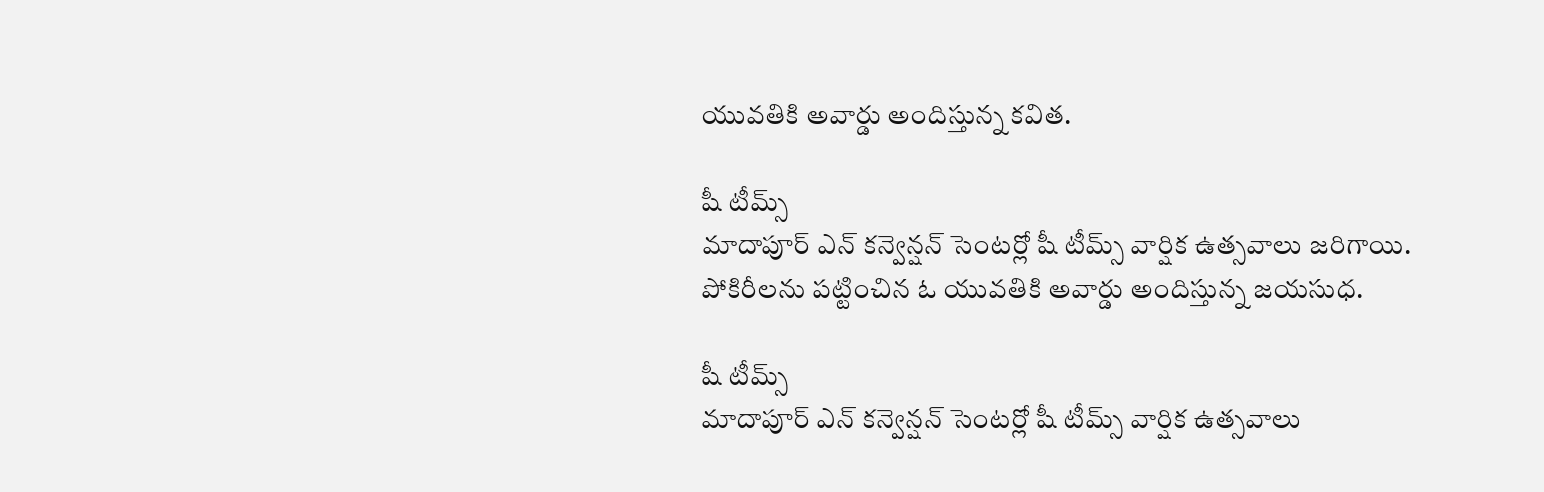యువతికి అవార్డు అందిస్తున్న కవిత.

షీ టీమ్స్
మాదాపూర్ ఎన్ కన్వెన్షన్ సెంటర్లో షీ టీమ్స్ వార్షిక ఉత్సవాలు జరిగాయి. పోకిరీలను పట్టించిన ఓ యువతికి అవార్డు అందిస్తున్న జయసుధ.

షీ టీమ్స్
మాదాపూర్ ఎన్ కన్వెన్షన్ సెంటర్లో షీ టీమ్స్ వార్షిక ఉత్సవాలు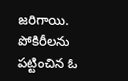జరిగాయి. పోకిరీలను పట్టించిన ఓ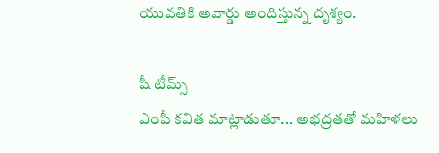యువతికి అవార్డు అందిస్తున్న దృశ్యం.

షీ టీమ్స్
ఎంపీ కవిత మాట్లాడుతూ... అభద్రతతో మహిళలు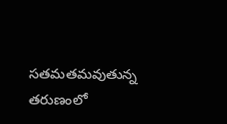సతమతమవుతున్న తరుణంలో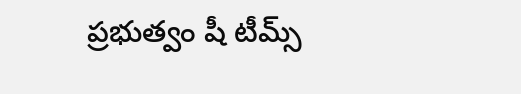ప్రభుత్వం షీ టీమ్స్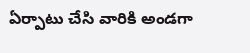ఏర్పాటు చేసి వారికి అండగా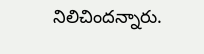నిలిచిందన్నారు.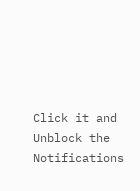Click it and Unblock the Notifications